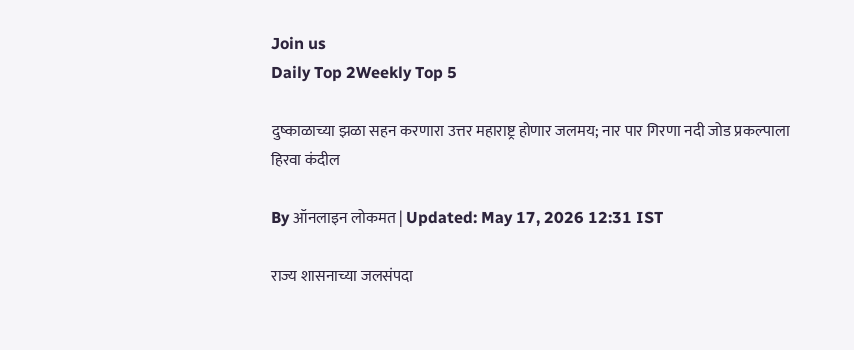Join us
Daily Top 2Weekly Top 5

दुष्काळाच्या झळा सहन करणारा उत्तर महाराष्ट्र होणार जलमय; नार पार गिरणा नदी जोड प्रकल्पाला हिरवा कंदील

By ऑनलाइन लोकमत | Updated: May 17, 2026 12:31 IST

राज्य शासनाच्या जलसंपदा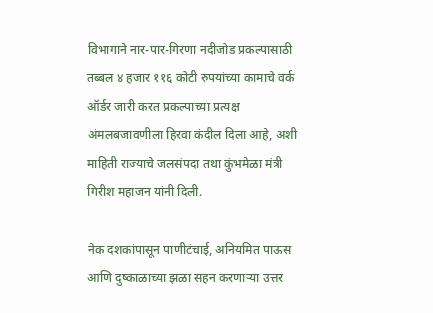विभागाने नार-पार-गिरणा नदीजोड प्रकल्पासाठी तब्बल ४ हजार ११६ कोटी रुपयांच्या कामाचे वर्क ऑर्डर जारी करत प्रकल्पाच्या प्रत्यक्ष अंमलबजावणीला हिरवा कंदील दिला आहे, अशी माहिती राज्याचे जलसंपदा तथा कुंभमेळा मंत्री गिरीश महाजन यांनी दिली.

नेक दशकांपासून पाणीटंचाई, अनियमित पाऊस आणि दुष्काळाच्या झळा सहन करणाऱ्या उत्तर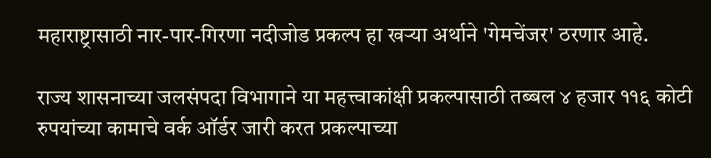महाराष्ट्रासाठी नार-पार-गिरणा नदीजोड प्रकल्प हा खऱ्या अर्थाने 'गेमचेंजर' ठरणार आहे.

राज्य शासनाच्या जलसंपदा विभागाने या महत्त्वाकांक्षी प्रकल्पासाठी तब्बल ४ हजार ११६ कोटी रुपयांच्या कामाचे वर्क ऑर्डर जारी करत प्रकल्पाच्या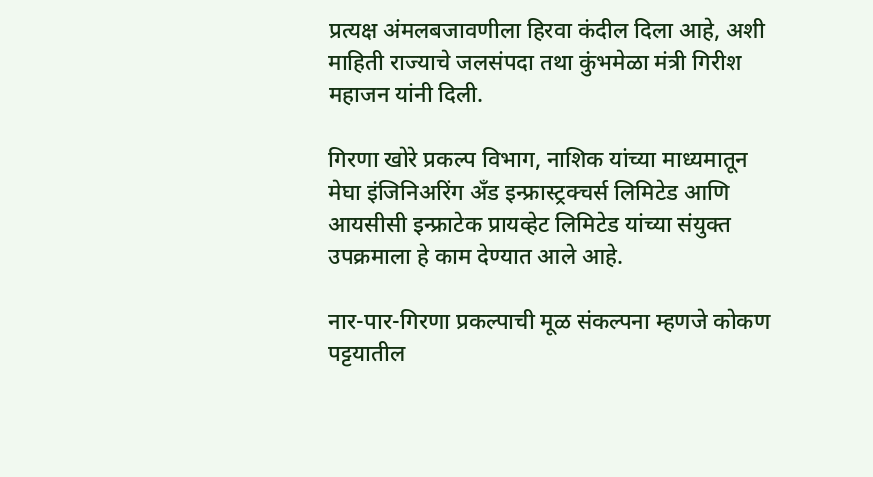प्रत्यक्ष अंमलबजावणीला हिरवा कंदील दिला आहे, अशी माहिती राज्याचे जलसंपदा तथा कुंभमेळा मंत्री गिरीश महाजन यांनी दिली.

गिरणा खोरे प्रकल्प विभाग, नाशिक यांच्या माध्यमातून मेघा इंजिनिअरिंग अँड इन्फ्रास्ट्रक्चर्स लिमिटेड आणि आयसीसी इन्फ्राटेक प्रायव्हेट लिमिटेड यांच्या संयुक्त उपक्रमाला हे काम देण्यात आले आहे.

नार-पार-गिरणा प्रकल्पाची मूळ संकल्पना म्हणजे कोकण पट्टयातील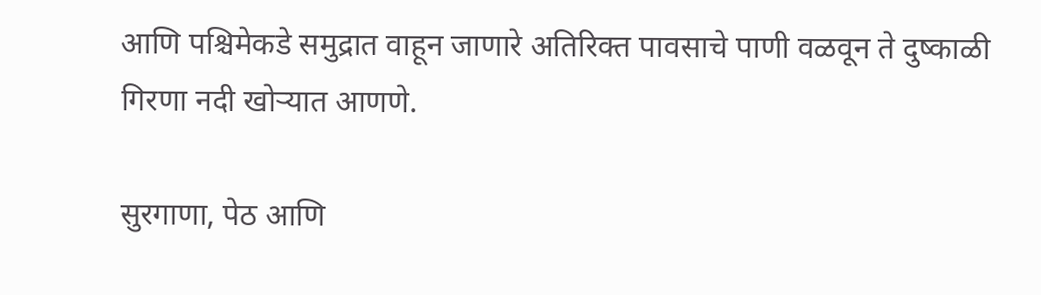आणि पश्चिमेकडे समुद्रात वाहून जाणारे अतिरिक्त पावसाचे पाणी वळवून ते दुष्काळी गिरणा नदी खोऱ्यात आणणे.

सुरगाणा, पेठ आणि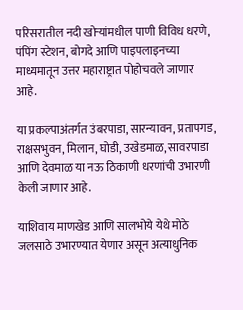परिसरातील नदी खोऱ्यांमधील पाणी विविध धरणे, पंपिंग स्टेशन, बोगदे आणि पाइपलाइनच्या माध्यमातून उत्तर महाराष्ट्रात पोहोचवले जाणार आहे.

या प्रकल्पाअंतर्गत उंबरपाडा, सारन्यावन, प्रतापगड, राक्षसभुवन, मिलान, घोडी, उखेडमाळ, सावरपाडा आणि देवमाळ या नऊ ठिकाणी धरणांची उभारणी केली जाणार आहे.

याशिवाय माणखेड आणि सालभोये येथे मोठे जलसाठे उभारण्यात येणार असून अत्याधुनिक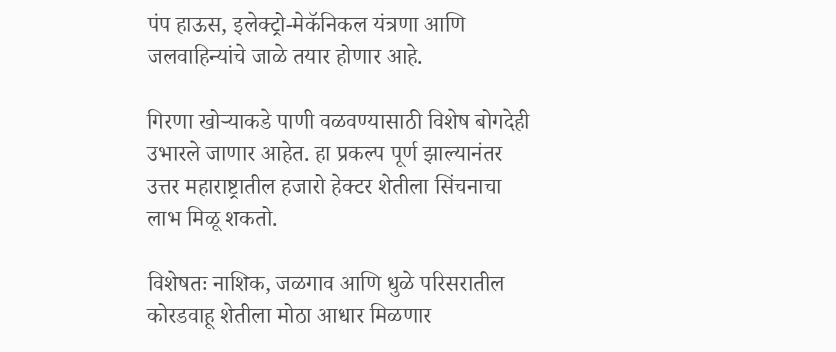पंप हाऊस, इलेक्ट्रो-मेकॅनिकल यंत्रणा आणि जलवाहिन्यांचे जाळे तयार होणार आहे.

गिरणा खोऱ्याकडे पाणी वळवण्यासाठी विशेष बोगदेही उभारले जाणार आहेत. हा प्रकल्प पूर्ण झाल्यानंतर उत्तर महाराष्ट्रातील हजारो हेक्टर शेतीला सिंचनाचा लाभ मिळू शकतो.

विशेषतः नाशिक, जळगाव आणि धुळे परिसरातील कोरडवाहू शेतीला मोठा आधार मिळणार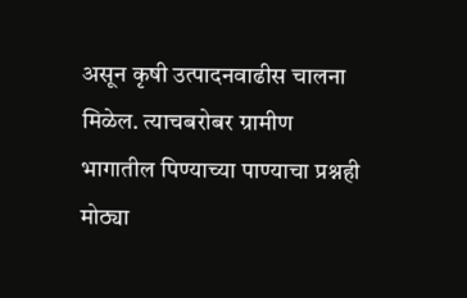असून कृषी उत्पादनवाढीस चालना मिळेल. त्याचबरोबर ग्रामीण भागातील पिण्याच्या पाण्याचा प्रश्नही मोठ्या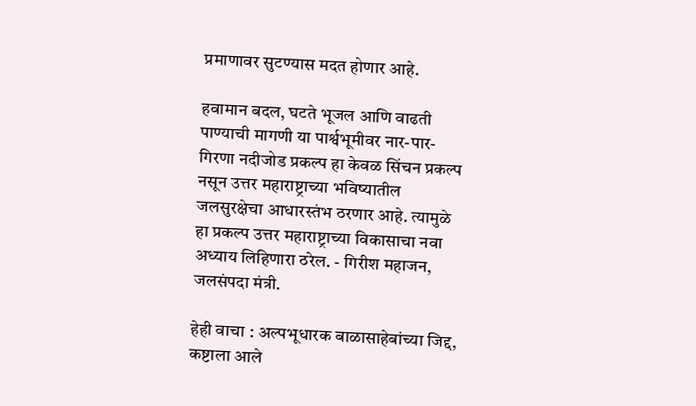प्रमाणावर सुटण्यास मदत होणार आहे.

हवामान बदल, घटते भूजल आणि वाढती पाण्याची मागणी या पार्श्वभूमीवर नार-पार-गिरणा नदीजोड प्रकल्प हा केवळ सिंचन प्रकल्प नसून उत्तर महाराष्ट्राच्या भविष्यातील जलसुरक्षेचा आधारस्तंभ ठरणार आहे. त्यामुळे हा प्रकल्प उत्तर महाराष्ट्राच्या विकासाचा नवा अध्याय लिहिणारा ठरेल. - गिरीश महाजन, जलसंपदा मंत्री.

हेही वाचा : अल्पभूधारक बाळासाहेबांच्या जिद्द, कष्टाला आले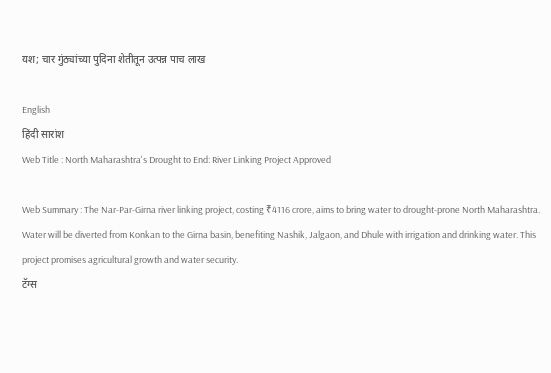यश; चार गुंठ्यांच्या पुदिना शेतीतून उत्पन्न पाच लाख

English
हिंदी सारांश
Web Title : North Maharashtra's Drought to End: River Linking Project Approved

Web Summary : The Nar-Par-Girna river linking project, costing ₹4116 crore, aims to bring water to drought-prone North Maharashtra. Water will be diverted from Konkan to the Girna basin, benefiting Nashik, Jalgaon, and Dhule with irrigation and drinking water. This project promises agricultural growth and water security.
टॅग्स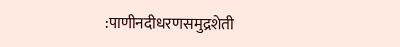:पाणीनदीधरणसमुद्रशेती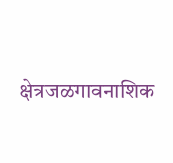क्षेत्रजळगावनाशिक